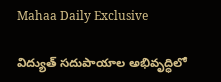Mahaa Daily Exclusive

విద్యుత్ సదుపాయాల అభివృద్ధిలో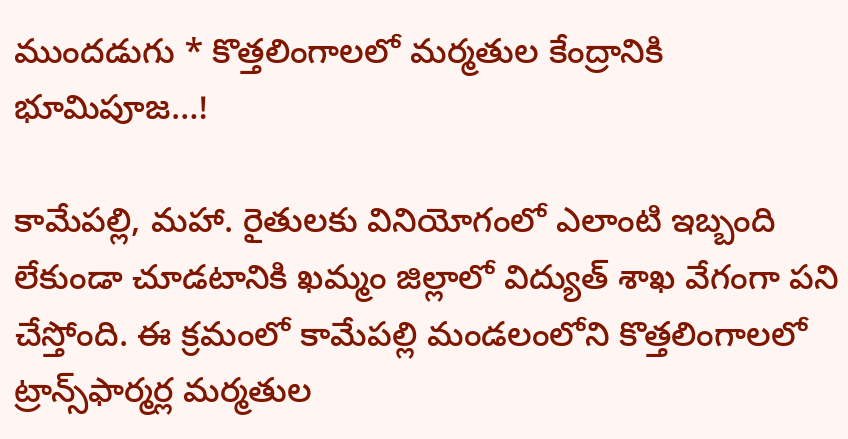ముందడుగు * కొత్తలింగాలలో మర్మతుల కేంద్రానికి భూమిపూజ…!

కామేపల్లి, మహా. రైతులకు వినియోగంలో ఎలాంటి ఇబ్బంది లేకుండా చూడటానికి ఖమ్మం జిల్లాలో విద్యుత్ శాఖ వేగంగా పని చేస్తోంది. ఈ క్రమంలో కామేపల్లి మండలంలోని కొత్తలింగాలలో ట్రాన్స్‌ఫార్మర్ల మర్మతుల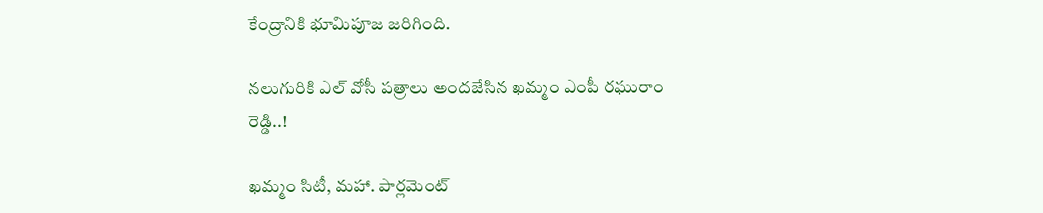కేంద్రానికి భూమిపూజ జరిగింది.

నలుగురికి ఎల్ వోసీ పత్రాలు అందజేసిన ఖమ్మం ఎంపీ రఘురాం రెడ్డి..!

ఖమ్మం సిటీ, మహా. పార్లమెంట్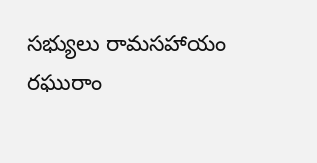సభ్యులు రామసహాయం రఘురాం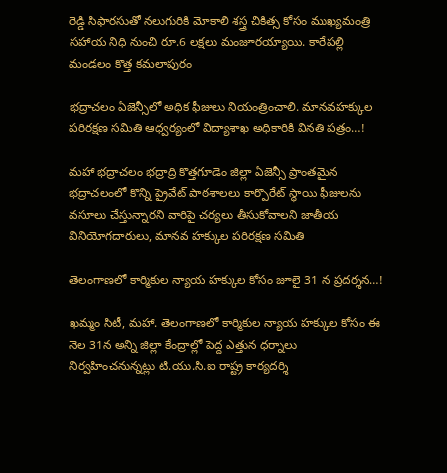రెడ్డి సిఫారసుతో నలుగురికి మోకాలి శస్త్ర చికిత్స కోసం ముఖ్యమంత్రి సహాయ నిధి నుంచి రూ.6 లక్షలు మంజూరయ్యాయి. కారేపల్లి మండలం కొత్త కమలాపురం

భద్రాచలం ఏజెన్సీలో అధిక ఫీజులు నియంత్రించాలి. మానవహక్కుల పరిరక్షణ సమితి ఆధ్వర్యంలో విద్యాశాఖ అధికారికి వినతి పత్రం…!

మహా భద్రాచలం భద్రాద్రి కొత్తగూడెం జిల్లా ఏజెన్సీ ప్రాంతమైన భద్రాచలంలో కొన్ని ప్రైవేట్ పాఠశాలలు కార్పొరేట్ స్థాయి ఫీజులను వసూలు చేస్తున్నారని వారిపై చర్యలు తీసుకోవాలని జాతీయ వినియోగదారులు, మానవ హక్కుల పరిరక్షణ సమితి

తెలంగాణలో కార్మికుల న్యాయ హక్కుల కోసం జూలై 31 న ప్రదర్శన…!

ఖమ్మం సిటీ, మహా. తెలంగాణలో కార్మికుల న్యాయ హక్కుల కోసం ఈ నెల 31న అన్ని జిల్లా కేంద్రాల్లో పెద్ద ఎత్తున ధర్నాలు నిర్వహించనున్నట్లు టి.యు.సి.ఐ రాష్ట్ర కార్యదర్శి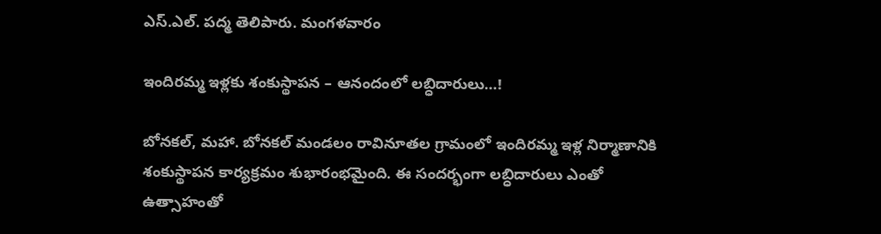ఎస్‌.ఎల్‌. పద్మ తెలిపారు. మంగళవారం

ఇందిరమ్మ ఇళ్లకు శంకుస్థాపన – ఆనందంలో లబ్ధిదారులు…!

బోనకల్, మహా. బోనకల్ మండలం రావినూతల గ్రామంలో ఇందిరమ్మ ఇళ్ల నిర్మాణానికి శంకుస్థాపన కార్యక్రమం శుభారంభమైంది. ఈ సందర్భంగా లబ్ధిదారులు ఎంతో ఉత్సాహంతో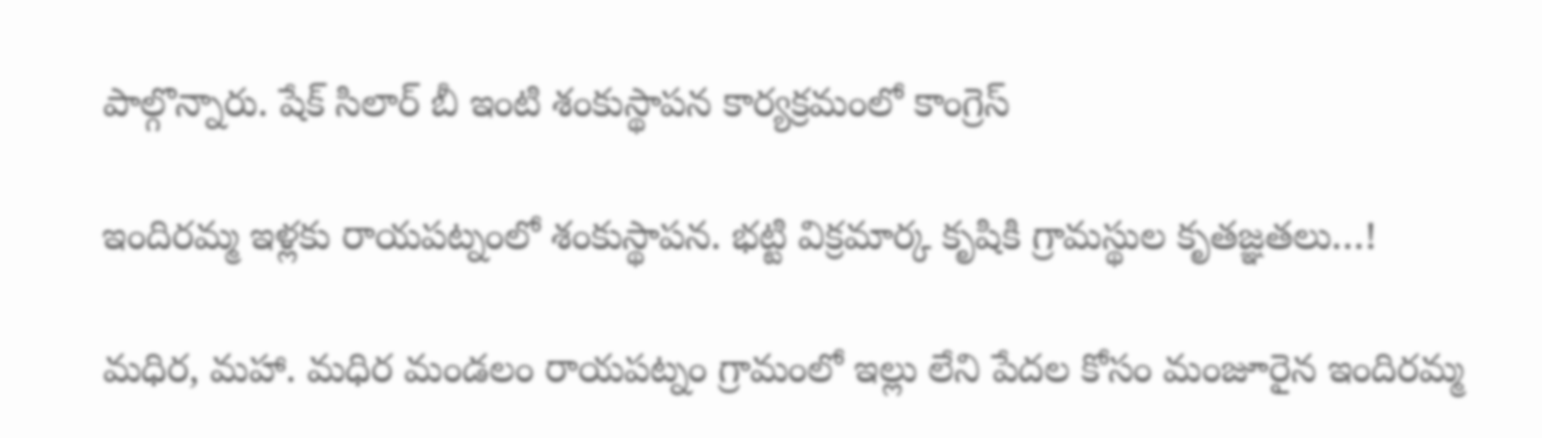పాల్గొన్నారు. షేక్ సిలార్ బీ ఇంటి శంకుస్థాపన కార్యక్రమంలో కాంగ్రెస్

ఇందిరమ్మ ఇళ్లకు రాయపట్నంలో శంకుస్థాపన. భట్టి విక్రమార్క కృషికి గ్రామస్థుల కృతజ్ఞతలు…!

మధిర, మహా. మధిర మండలం రాయపట్నం గ్రామంలో ఇల్లు లేని పేదల కోసం మంజూరైన ఇందిరమ్మ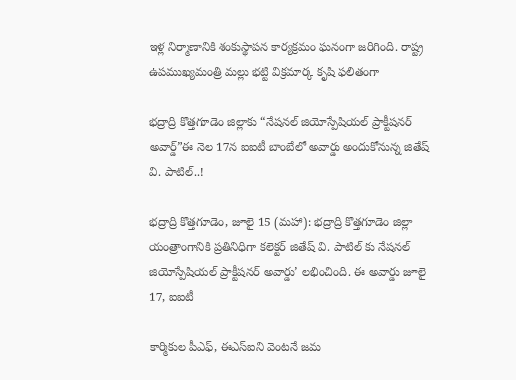ఇళ్ల నిర్మాణానికి శంకుస్థాపన కార్యక్రమం ఘనంగా జరిగింది. రాష్ట్ర ఉపముఖ్యమంత్రి మల్లు భట్టి విక్రమార్క కృషి ఫలితంగా

భద్రాద్రి కొత్తగూడెం జిల్లాకు “నేషనల్ జియోస్పేషియల్ ప్రాక్టీషనర్ అవార్డ్”ఈ నెల 17న ఐఐటీ బాంబేలో అవార్డు అందుకోనున్న జితేష్ వి. పాటిల్..!

భద్రాద్రి కొత్తగూడెం, జూలై 15 (మహా): భద్రాద్రి కొత్తగూడెం జిల్లా యంత్రాంగానికి ప్రతినిధిగా కలెక్టర్ జితేష్ వి. పాటిల్ కు నేషనల్ జియోస్పేషియల్ ప్రాక్టీషనర్ అవార్డు’ లభించింది. ఈ అవార్డు జూలై 17, ఐఐటీ

కార్మికుల పీఎఫ్, ఈఎస్ఐని వెంటనే జమ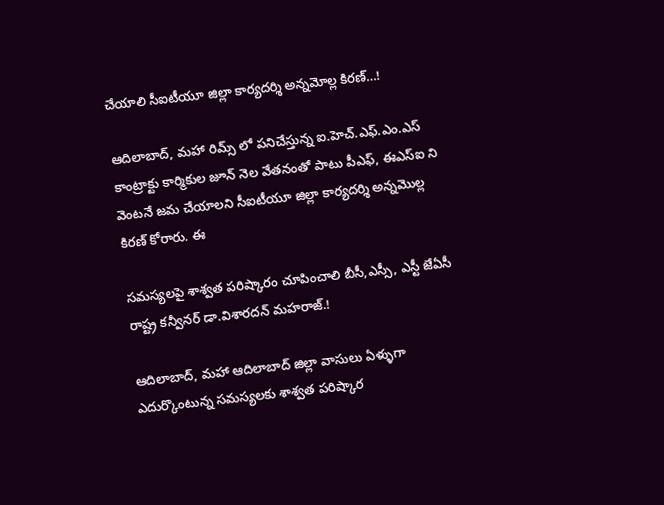చేయాలి సీఐటీయూ జిల్లా కార్యదర్శి అన్నమోల్ల కిరణ్…!

ఆదిలాబాద్, మహా రిమ్స్ లో పనిచేస్తున్న ఐ.హెచ్.ఎఫ్.ఎం.ఎస్ కాంట్రాక్టు కార్మికుల జూన్ నెల వేతనంతో పాటు పీఎఫ్, ఈఎస్ఐ ని వెంటనే జమ చేయాలని సీఐటీయూ జిల్లా కార్యదర్శి అన్నమొల్ల కిరణ్ కోరారు. ఈ

సమస్యలపై శాశ్వత పరిష్కారం చూపించాలి బీసీ,ఎస్సీ, ఎస్టీ జేఏసీ రాష్ట్ర కన్వీనర్ డా.విశారదన్ మహరాజ్.!

ఆదిలాబాద్, మహా ఆదిలాబాద్ జిల్లా వాసులు ఏళ్ళుగా ఎదుర్కొంటున్న సమస్యలకు శాశ్వత పరిష్కార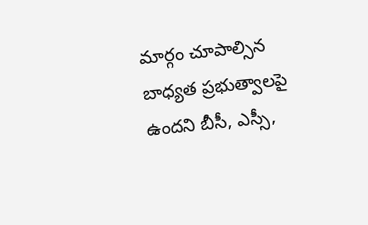మార్గం చూపాల్సిన బాధ్యత ప్రభుత్వాలపై ఉందని బీసీ, ఎస్సీ,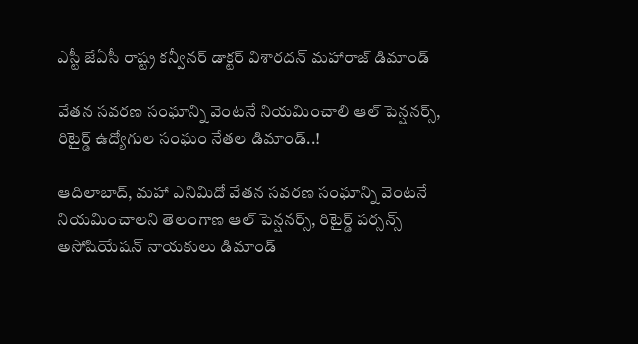ఎస్టీ జేఏసీ రాష్ట్ర కన్వీనర్ డాక్టర్ విశారదన్ మహారాజ్ డిమాండ్

వేతన సవరణ సంఘాన్ని వెంటనే నియమించాలి ఆల్ పెన్షనర్స్, రిటైర్డ్ ఉద్యోగుల సంఘం నేతల డిమాండ్..!

ఆదిలాబాద్, మహా ఎనిమిదో వేతన సవరణ సంఘాన్ని వెంటనే నియమించాలని తెలంగాణ ఆల్ పెన్షనర్స్, రిటైర్డ్ పర్సన్స్ అసోషియేషన్ నాయకులు డిమాండ్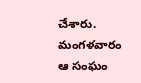చేశారు. మంగళవారం ఆ సంఘం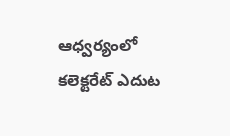ఆధ్వర్యంలో కలెక్టరేట్ ఎదుట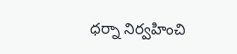ధర్నా నిర్వహించి